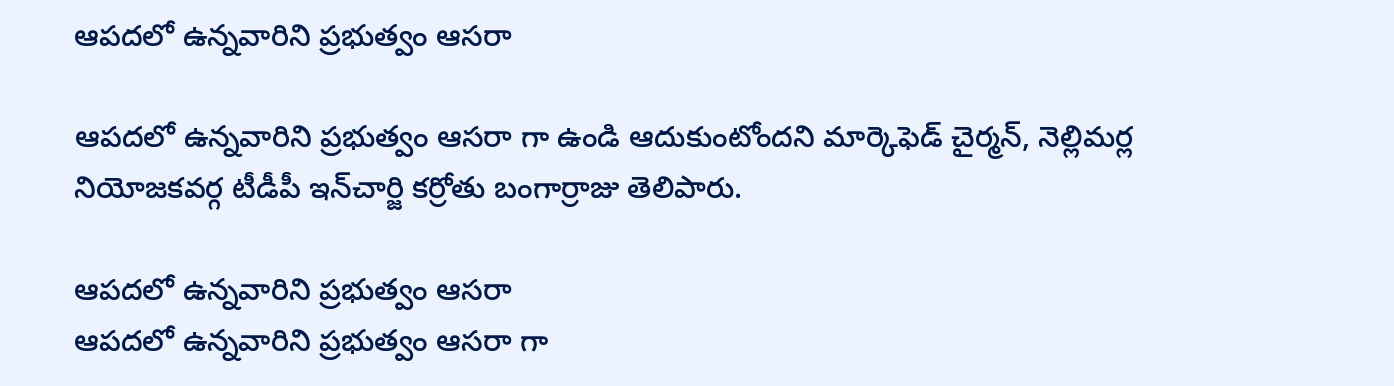ఆపదలో ఉన్నవారిని ప్రభుత్వం ఆసరా

ఆపదలో ఉన్నవారిని ప్రభుత్వం ఆసరా గా ఉండి ఆదుకుంటోందని మార్కెఫెడ్‌ చైర్మన్‌, నెల్లిమర్ల నియోజకవర్గ టీడీపీ ఇన్‌చార్జి కర్రోతు బంగార్రాజు తెలిపారు.

ఆపదలో ఉన్నవారిని ప్రభుత్వం ఆసరా
ఆపదలో ఉన్నవారిని ప్రభుత్వం ఆసరా గా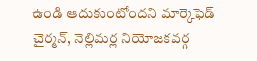ఉండి ఆదుకుంటోందని మార్కెఫెడ్‌ చైర్మన్‌, నెల్లిమర్ల నియోజకవర్గ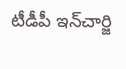టీడీపీ ఇన్‌చార్జి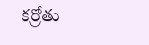కర్రోతు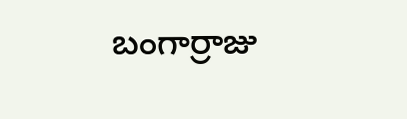బంగార్రాజు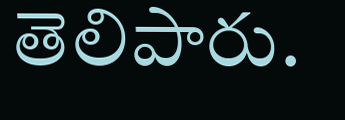తెలిపారు.